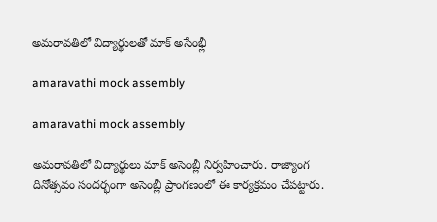అమరావతిలో విద్యార్థులతో మాక్ అసేంభ్లీ

amaravathi mock assembly

amaravathi mock assembly

అమరావతిలో విద్యార్థులు మాక్‌ అసెంబ్లీ నిర్వహించారు. రాజ్యాంగ దినోత్సవం సందర్భంగా అసెంబ్లీ ప్రాంగణంలో ఈ కార్యక్రమం చేపట్టారు.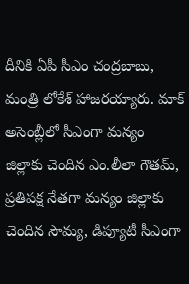దీనికి ఏపీ సీఎం చంద్రబాబు, మంత్రి లోకేశ్‌ హాజరయ్యారు. మాక్‌ అసెంబ్లీలో సీఎంగా మన్యం జిల్లాకు చెందిన ఎం.లీలా గౌతమ్‌, ప్రతిపక్ష నేతగా మన్యం జిల్లాకు చెందిన సౌమ్య, డిప్యూటీ సీఎంగా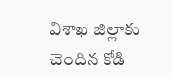విశాఖ జిల్లాకు చెందిన కోడి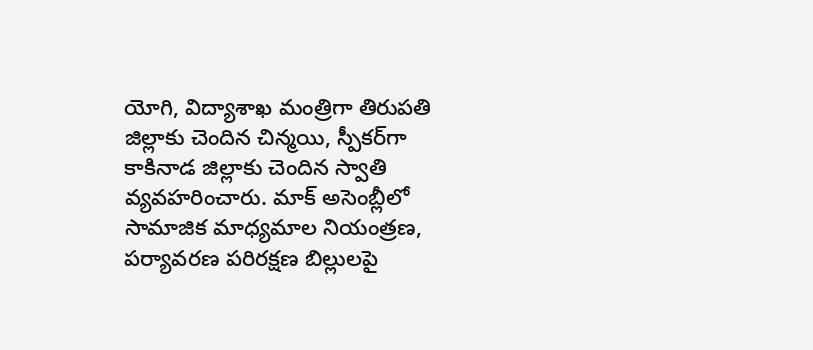యోగి, విద్యాశాఖ మంత్రిగా తిరుపతి జిల్లాకు చెందిన చిన్మయి, స్పీకర్‌గా కాకినాడ జిల్లాకు చెందిన స్వాతి వ్యవహరించారు. మాక్‌ అసెంబ్లీలో సామాజిక మాధ్యమాల నియంత్రణ, పర్యావరణ పరిరక్షణ బిల్లులపై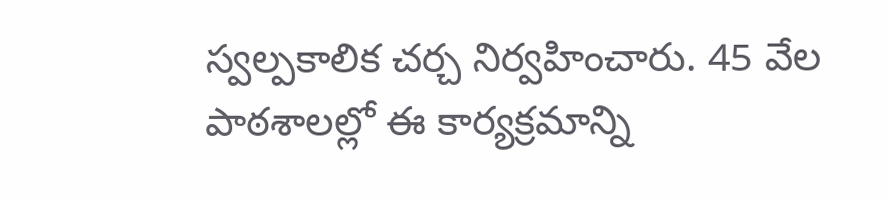స్వల్పకాలిక చర్చ నిర్వహించారు. 45 వేల పాఠశాలల్లో ఈ కార్యక్రమాన్ని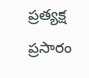ప్రత్యక్ష ప్రసారం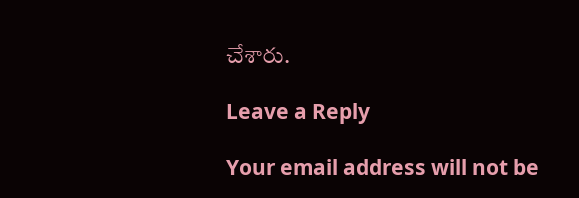చేశారు.

Leave a Reply

Your email address will not be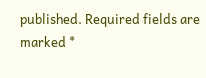published. Required fields are marked *